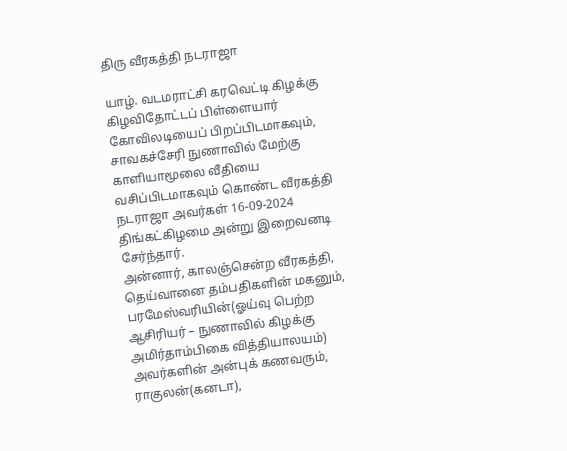திரு வீரகத்தி நடராஜா

யாழ். வடமராட்சி கரவெட்டி கிழக்கு கிழவிதோட்டப் பிள்ளையார் கோவிலடியைப் பிறப்பிடமாகவும், சாவகச்சேரி நுணாவில் மேற்கு காளியாமூலை வீதியை வசிப்பிடமாகவும் கொண்ட வீரகத்தி நடராஜா அவர்கள் 16-09-2024 திங்கட்கிழமை அன்று இறைவனடி சேர்ந்தார்.
அன்னார், காலஞ்சென்ற வீரகத்தி, தெய்வானை தம்பதிகளின் மகனும்,
பரமேஸ்வரியின்(ஓய்வு பெற்ற ஆசிரியர் – நுணாவில் கிழக்கு அமிர்தாம்பிகை வித்தியாலயம்) அவர்களின் அன்புக் கணவரும்,
ராகுலன்(கனடா),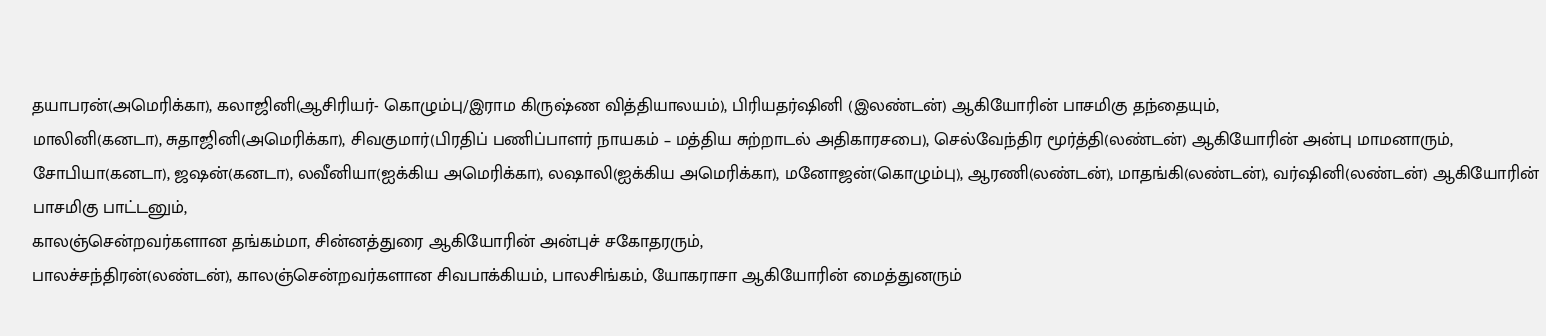தயாபரன்(அமெரிக்கா), கலாஜினி(ஆசிரியர்- கொழும்பு/இராம கிருஷ்ண வித்தியாலயம்), பிரியதர்ஷினி (இலண்டன்) ஆகியோரின் பாசமிகு தந்தையும்,
மாலினி(கனடா), சுதாஜினி(அமெரிக்கா), சிவகுமார்(பிரதிப் பணிப்பாளர் நாயகம் – மத்திய சுற்றாடல் அதிகாரசபை), செல்வேந்திர மூர்த்தி(லண்டன்) ஆகியோரின் அன்பு மாமனாரும்,
சோபியா(கனடா), ஜஷன்(கனடா), லவீனியா(ஐக்கிய அமெரிக்கா), லஷாலி(ஐக்கிய அமெரிக்கா), மனோஜன்(கொழும்பு), ஆரணி(லண்டன்), மாதங்கி(லண்டன்), வர்ஷினி(லண்டன்) ஆகியோரின் பாசமிகு பாட்டனும்,
காலஞ்சென்றவர்களான தங்கம்மா, சின்னத்துரை ஆகியோரின் அன்புச் சகோதரரும்,
பாலச்சந்திரன்(லண்டன்), காலஞ்சென்றவர்களான சிவபாக்கியம், பாலசிங்கம், யோகராசா ஆகியோரின் மைத்துனரும்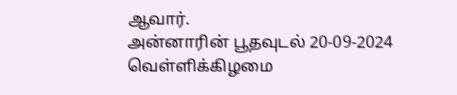ஆவார்.
அன்னாரின் பூதவுடல் 20-09-2024 வெள்ளிக்கிழமை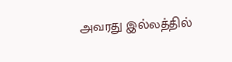அவரது இல்லத்தில்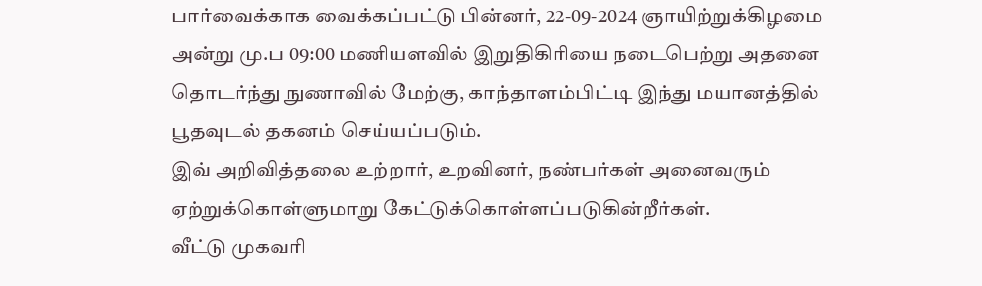பார்வைக்காக வைக்கப்பட்டு பின்னர், 22-09-2024 ஞாயிற்றுக்கிழமை அன்று மு.ப 09:00 மணியளவில் இறுதிகிரியை நடைபெற்று அதனை தொடர்ந்து நுணாவில் மேற்கு, காந்தாளம்பிட்டி இந்து மயானத்தில் பூதவுடல் தகனம் செய்யப்படும்.
இவ் அறிவித்தலை உற்றார், உறவினர், நண்பர்கள் அனைவரும் ஏற்றுக்கொள்ளுமாறு கேட்டுக்கொள்ளப்படுகின்றீர்கள்.
வீட்டு முகவரி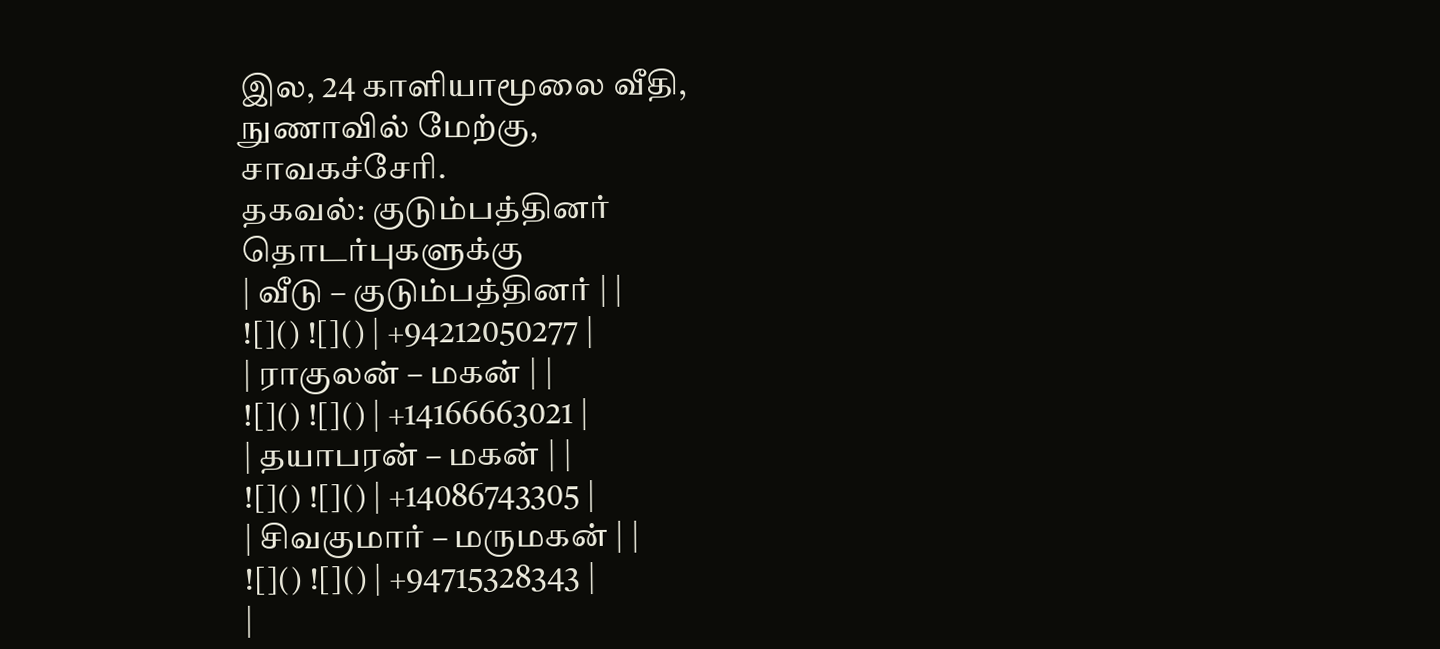இல, 24 காளியாமூலை வீதி,
நுணாவில் மேற்கு,
சாவகச்சேரி.
தகவல்: குடும்பத்தினர்
தொடர்புகளுக்கு
| வீடு – குடும்பத்தினர் | |
![]() ![]() | +94212050277 |
| ராகுலன் – மகன் | |
![]() ![]() | +14166663021 |
| தயாபரன் – மகன் | |
![]() ![]() | +14086743305 |
| சிவகுமார் – மருமகன் | |
![]() ![]() | +94715328343 |
|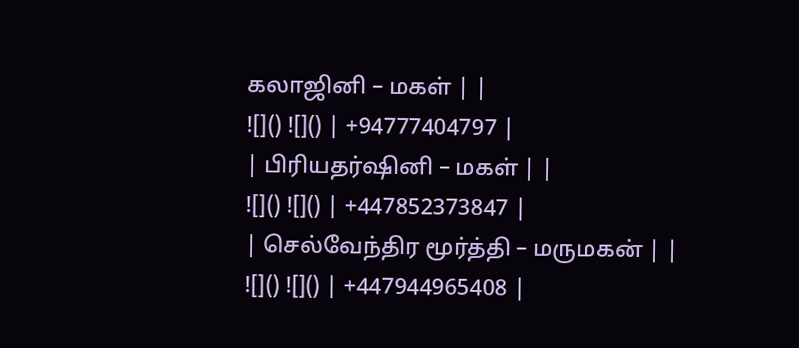கலாஜினி – மகள் | |
![]() ![]() | +94777404797 |
| பிரியதர்ஷினி – மகள் | |
![]() ![]() | +447852373847 |
| செல்வேந்திர மூர்த்தி – மருமகன் | |
![]() ![]() | +447944965408 |